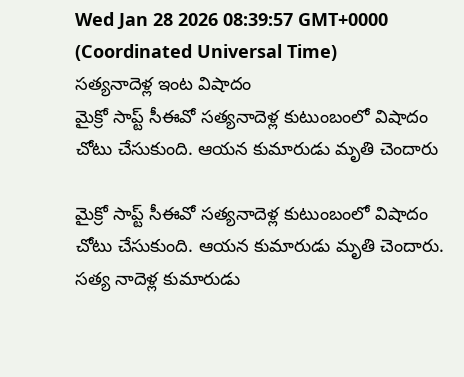Wed Jan 28 2026 08:39:57 GMT+0000 (Coordinated Universal Time)
సత్యనాదెళ్ల ఇంట విషాదం
మైక్రో సాప్ట్ సీఈవో సత్యనాదెళ్ల కుటుంబంలో విషాదం చోటు చేసుకుంది. ఆయన కుమారుడు మృతి చెందారు

మైక్రో సాప్ట్ సీఈవో సత్యనాదెళ్ల కుటుంబంలో విషాదం చోటు చేసుకుంది. ఆయన కుమారుడు మృతి చెందారు. సత్య నాదెళ్ల కుమారుడు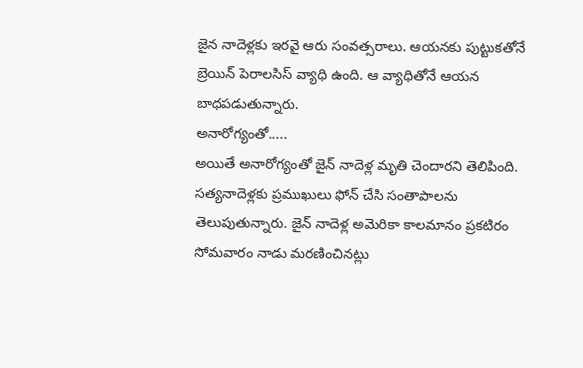జైన నాదెళ్లకు ఇరవై ఆరు సంవత్సరాలు. ఆయనకు పుట్టుకతోనే బ్రెయిన్ పెరాలసిస్ వ్యాధి ఉంది. ఆ వ్యాధితోనే ఆయన బాధపడుతున్నారు.
అనారోగ్యంతో.....
అయితే అనారోగ్యంతో జైన్ నాదెళ్ల మృతి చెందారని తెలిపింది. సత్యనాదెళ్లకు ప్రముఖులు ఫోన్ చేసి సంతాపాలను తెలుపుతున్నారు. జైన్ నాదెళ్ల అమెరికా కాలమానం ప్రకటిరం సోమవారం నాడు మరణించినట్లు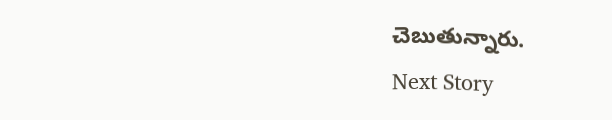చెబుతున్నారు.
Next Story